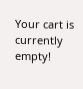Your cart is currently empty!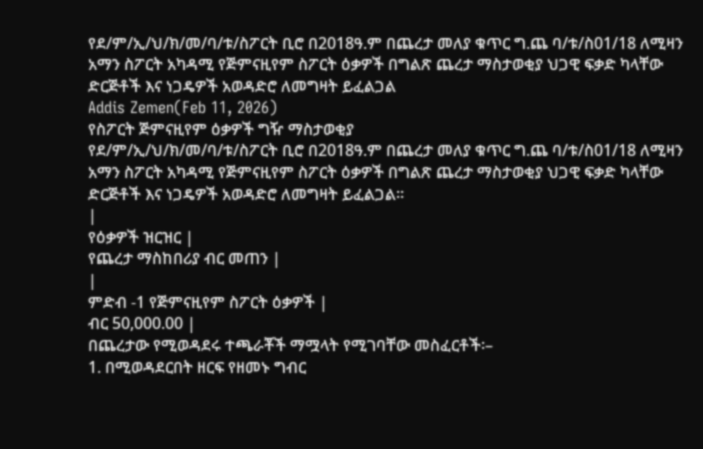የደ/ም/ኢ/ህ/ክ/መ/ባ/ቱ/ስፖርት ቢሮ በ2018ዓ.ም በጨረታ መለያ ቁጥር ግ.ጨ ባ/ቱ/ስ01/18 ለሚዛን አማን ስፖርት አካዳሚ የጅምናዚየም ስፖርት ዕቃዎች በግልጽ ጨረታ ማስታወቂያ ህጋዊ ፍቃድ ካላቸው ድርጅቶች እና ነጋዴዎች አወዳድሮ ለመግዛት ይፈልጋል
Addis Zemen(Feb 11, 2026)
የስፖርት ጅምናዚየም ዕቃዎች ግዥ ማስታወቂያ
የደ/ም/ኢ/ህ/ክ/መ/ባ/ቱ/ስፖርት ቢሮ በ2018ዓ.ም በጨረታ መለያ ቁጥር ግ.ጨ ባ/ቱ/ስ01/18 ለሚዛን አማን ስፖርት አካዳሚ የጅምናዚየም ስፖርት ዕቃዎች በግልጽ ጨረታ ማስታወቂያ ህጋዊ ፍቃድ ካላቸው ድርጅቶች እና ነጋዴዎች አወዳድሮ ለመግዛት ይፈልጋል።
|
የዕቃዎች ዝርዝር |
የጨረታ ማስከበሪያ ብር መጠን |
|
ምድብ -1 የጅምናዚየም ስፖርት ዕቃዎች |
ብር 50,000.00 |
በጨረታው የሚወዳደሩ ተጫራቾች ማሟላት የሚገባቸው መስፈርቶች፡–
1. በሚወዳደርበት ዘርፍ የዘመኑ ግብር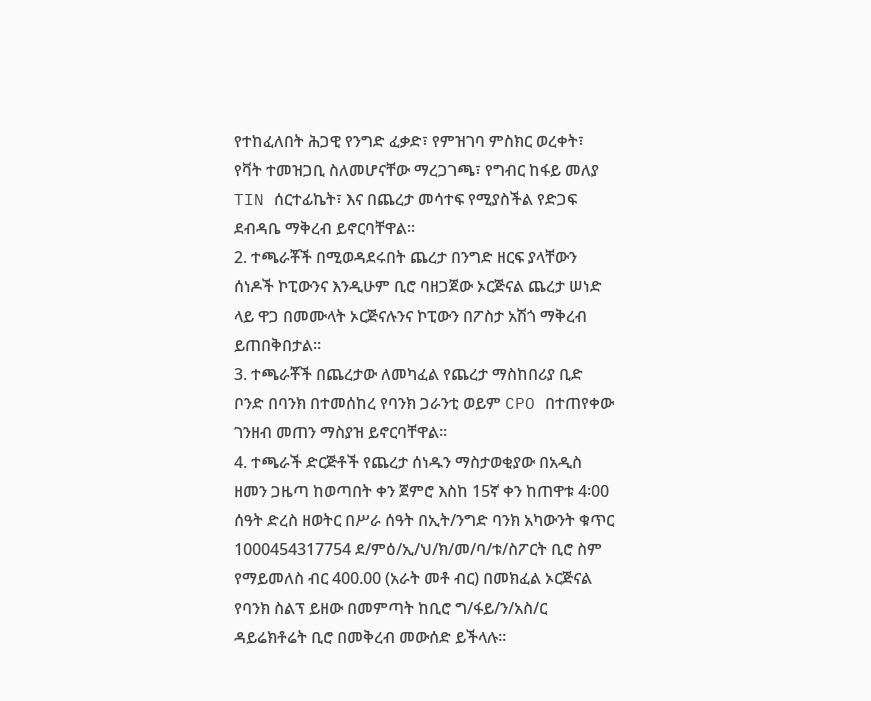የተከፈለበት ሕጋዊ የንግድ ፈቃድ፣ የምዝገባ ምስክር ወረቀት፣ የቫት ተመዝጋቢ ስለመሆናቸው ማረጋገጫ፣ የግብር ከፋይ መለያ TIN ሰርተፊኬት፣ እና በጨረታ መሳተፍ የሚያስችል የድጋፍ ደብዳቤ ማቅረብ ይኖርባቸዋል።
2. ተጫራቾች በሚወዳደሩበት ጨረታ በንግድ ዘርፍ ያላቸውን ሰነዶች ኮፒውንና እንዲሁም ቢሮ ባዘጋጀው ኦርጅናል ጨረታ ሠነድ ላይ ዋጋ በመሙላት ኦርጅናሉንና ኮፒውን በፖስታ አሽጎ ማቅረብ ይጠበቅበታል።
3. ተጫራቾች በጨረታው ለመካፈል የጨረታ ማስከበሪያ ቢድ ቦንድ በባንክ በተመሰከረ የባንክ ጋራንቲ ወይም CPO በተጠየቀው ገንዘብ መጠን ማስያዝ ይኖርባቸዋል።
4. ተጫራች ድርጅቶች የጨረታ ሰነዱን ማስታወቂያው በአዲስ ዘመን ጋዜጣ ከወጣበት ቀን ጀምሮ እስከ 15ኛ ቀን ከጠዋቱ 4፡00 ሰዓት ድረስ ዘወትር በሥራ ሰዓት በኢት/ንግድ ባንክ አካውንት ቁጥር 1000454317754 ደ/ምዕ/ኢ/ህ/ክ/መ/ባ/ቱ/ስፖርት ቢሮ ስም የማይመለስ ብር 400.00 (አራት መቶ ብር) በመክፈል ኦርጅናል የባንክ ስልፕ ይዘው በመምጣት ከቢሮ ግ/ፋይ/ን/አስ/ር ዳይሬክቶሬት ቢሮ በመቅረብ መውሰድ ይችላሉ።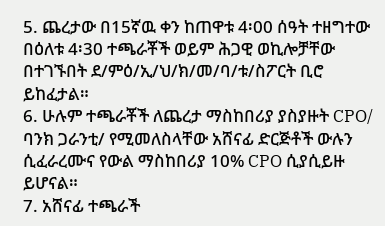5. ጨረታው በ15ኛዉ ቀን ከጠዋቱ 4፡00 ሰዓት ተዘግተው በዕለቱ 4፡30 ተጫራቾች ወይም ሕጋዊ ወኪሎቻቸው በተገኙበት ደ/ምዕ/ኢ/ህ/ክ/መ/ባ/ቱ/ስፖርት ቢሮ ይከፈታል።
6. ሁሉም ተጫራቾች ለጨረታ ማስከበሪያ ያስያዙት CPO/ ባንክ ጋራንቲ/ የሚመለስላቸው አሸናፊ ድርጅቶች ውሉን ሲፈራረሙና የውል ማስከበሪያ 10% CPO ሲያሲይዙ ይሆናል።
7. አሸናፊ ተጫራች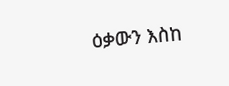ዕቃውን እስከ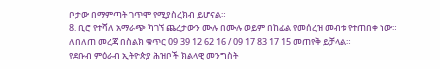ቦታው በማምጣት ገጥሞ የሚያስረክብ ይሆናል።
8. ቢሮ የተሻለ አማራጭ ካገኘ ጨረታውን ሙሉ በሙሉ ወይም በከፊል የመሰረዝ መብቱ የተጠበቀ ነው።
ለበለጠ መረጃ በስልክ ቁጥር 09 39 12 62 16 / 09 17 83 17 15 መጠየቅ ይቻላል።
የደቡብ ምዕራብ ኢትዮጵያ ሕዝቦች ክልላዊ መንግስት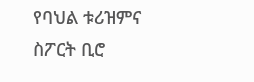የባህል ቱሪዝምና ስፖርት ቢሮ